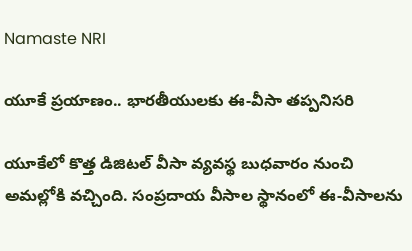Namaste NRI

యూకే ప్రయాణం.. భారతీయులకు ఈ-వీసా తప్పనిసరి

యూకేలో కొత్త డిజిటల్‌ వీసా వ్యవస్థ బుధవారం నుంచి అమల్లోకి వచ్చింది. సంప్రదాయ వీసాల స్థానంలో ఈ-వీసాలను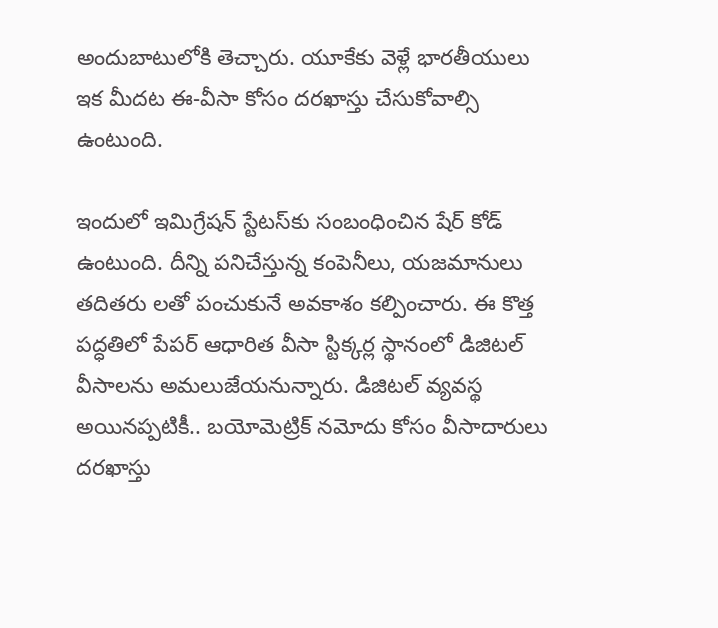అందుబాటులోకి తెచ్చారు. యూకేకు వెళ్లే భారతీయులు ఇక మీదట ఈ-వీసా కోసం దరఖాస్తు చేసుకోవాల్సి ఉంటుంది.

ఇందులో ఇమిగ్రేషన్‌ స్టేటస్‌కు సంబంధించిన షేర్‌ కోడ్‌ ఉంటుంది. దీన్ని పనిచేస్తున్న కంపెనీలు, యజమానులు తదితరు లతో పంచుకునే అవకాశం కల్పించారు. ఈ కొత్త పద్ధతిలో పేపర్‌ ఆధారిత వీసా స్టిక్కర్ల స్థానంలో డిజిటల్‌ వీసాలను అమలుజేయనున్నారు. డిజిటల్‌ వ్యవస్థ అయినప్పటికీ.. బయోమెట్రిక్‌ నమోదు కోసం వీసాదారులు దరఖాస్తు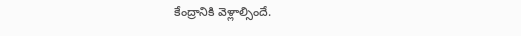కేంద్రానికి వెళ్లాల్సిందే.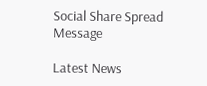Social Share Spread Message

Latest News